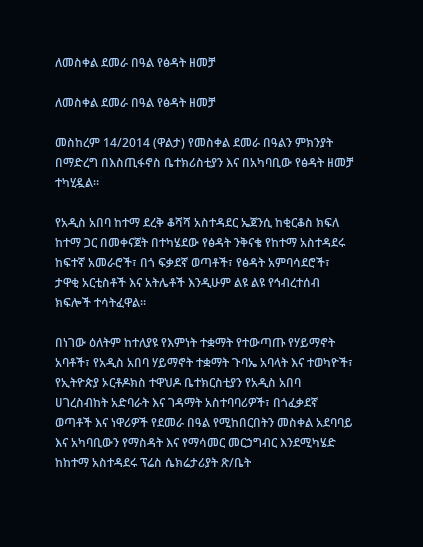ለመስቀል ደመራ በዓል የፅዳት ዘመቻ

ለመስቀል ደመራ በዓል የፅዳት ዘመቻ

መስከረም 14/2014 (ዋልታ) የመስቀል ደመራ በዓልን ምክንያት በማድረግ በእስጢፋኖስ ቤተክሪስቲያን እና በአካባቢው የፅዳት ዘመቻ ተካሂዷል።

የአዲስ አበባ ከተማ ደረቅ ቆሻሻ አስተዳደር ኤጀንሲ ከቂርቆስ ክፍለ ከተማ ጋር በመቀናጀት በተካሄደው የፅዳት ንቅናቄ የከተማ አስተዳደሩ ከፍተኛ አመራሮች፣ በጎ ፍቃደኛ ወጣቶች፣ የፅዳት አምባሳደሮች፣ ታዋቂ አርቲስቶች እና አትሌቶች እንዲሁም ልዩ ልዩ የኅብረተሰብ ክፍሎች ተሳትፈዋል።

በነገው ዕለትም ከተለያዩ የእምነት ተቋማት የተውጣጡ የሃይማኖት አባቶች፣ የአዲስ አበባ ሃይማኖት ተቋማት ጉባኤ አባላት እና ተወካዮች፣ የኢትዮጵያ ኦርቶዶክስ ተዋህዶ ቤተክርስቲያን የአዲስ አበባ ሀገረስብከት አድባራት እና ገዳማት አስተባባሪዎች፣ በጎፈቃደኛ ወጣቶች እና ነዋሪዎች የደመራ በዓል የሚከበርበትን መስቀል አደባባይ እና አካባቢውን የማስዳት እና የማሳመር መርኃግብር እንደሚካሄድ ከከተማ አስተዳደሩ ፕሬስ ሴክሬታሪያት ጽ/ቤት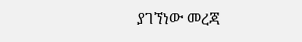ያገኘነው መረጃ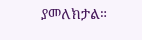ያመለክታል።